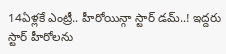14ఏళ్లకే ఎంట్రీ.. హీరోయిన్గా స్టార్ డమ్..! ఇద్దరు స్టార్ హీరోలను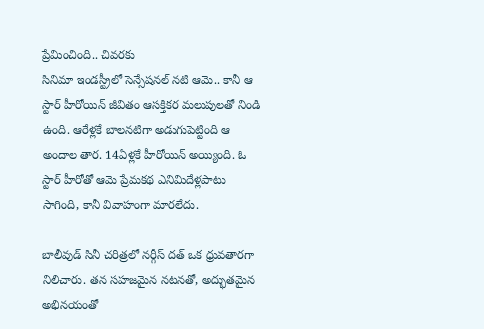ప్రేమించింది.. చివరకు
సినిమా ఇండస్ట్రీలో సెన్సేషనల్ నటి ఆమె.. కానీ ఆ స్టార్ హీరోయిన్ జీవితం ఆసక్తికర మలుపులతో నిండి ఉంది. ఆరేళ్లకే బాలనటిగా అడుగుపెట్టింది ఆ అందాల తార. 14ఏళ్లకే హీరోయిన్ అయ్యింది. ఓ స్టార్ హీరోతో ఆమె ప్రేమకథ ఎనిమిదేళ్లపాటు సాగింది, కానీ వివాహంగా మారలేదు.

బాలీవుడ్ సినీ చరిత్రలో నర్గీస్ దత్ ఒక ధ్రువతారగా నిలిచారు. తన సహజమైన నటనతో, అద్భుతమైన అభినయంతో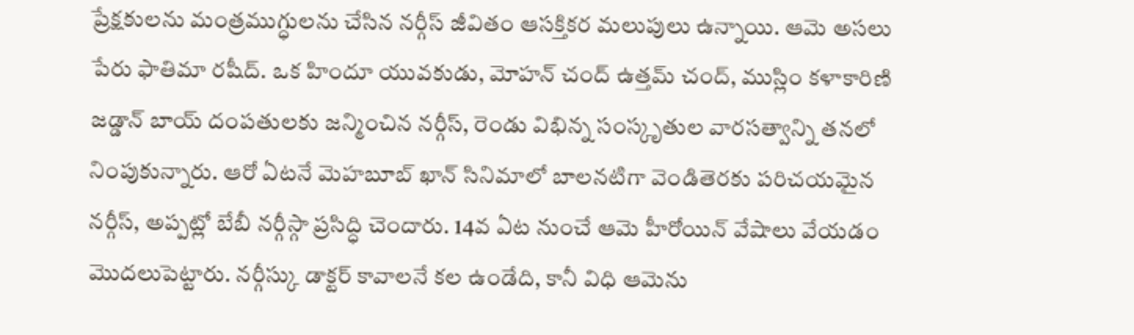ప్రేక్షకులను మంత్రముగ్ధులను చేసిన నర్గీస్ జీవితం ఆసక్తికర మలుపులు ఉన్నాయి. ఆమె అసలు పేరు ఫాతిమా రషీద్. ఒక హిందూ యువకుడు, మోహన్ చంద్ ఉత్తమ్ చంద్, ముస్లిం కళాకారిణి జడ్డాన్ బాయ్ దంపతులకు జన్మించిన నర్గీస్, రెండు విభిన్న సంస్కృతుల వారసత్వాన్ని తనలో నింపుకున్నారు. ఆరో ఏటనే మెహబూబ్ ఖాన్ సినిమాలో బాలనటిగా వెండితెరకు పరిచయమైన నర్గీస్, అప్పట్లో బేబీ నర్గీస్గా ప్రసిద్ధి చెందారు. 14వ ఏట నుంచే ఆమె హీరోయిన్ వేషాలు వేయడం మొదలుపెట్టారు. నర్గీస్కు డాక్టర్ కావాలనే కల ఉండేది, కానీ విధి ఆమెను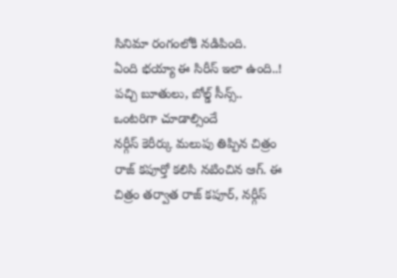సినిమా రంగంలోకి నడిపింది.
ఏంది భయ్యా ఈ సిరీస్ ఇలా ఉంది..! పచ్చి బూతులు, బోల్డ్ సీన్స్.. ఒంటరిగా చూడాల్సిందే
నర్గీస్ కెరీర్కు మలుపు తిప్పిన చిత్రం రాజ్ కపూర్తో కలిసి నటించిన ఆగ్. ఈ చిత్రం తర్వాత రాజ్ కపూర్, నర్గీస్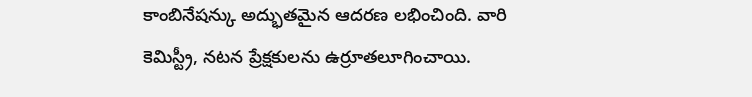కాంబినేషన్కు అద్భుతమైన ఆదరణ లభించింది. వారి కెమిస్ట్రీ, నటన ప్రేక్షకులను ఉర్రూతలూగించాయి.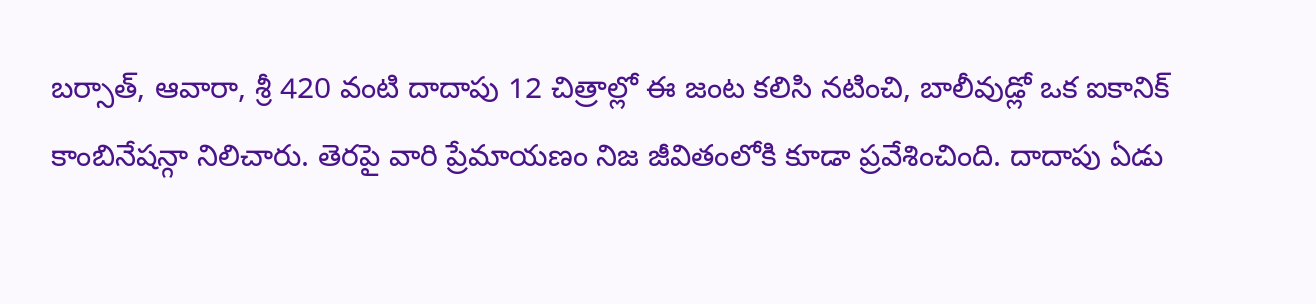బర్సాత్, ఆవారా, శ్రీ 420 వంటి దాదాపు 12 చిత్రాల్లో ఈ జంట కలిసి నటించి, బాలీవుడ్లో ఒక ఐకానిక్ కాంబినేషన్గా నిలిచారు. తెరపై వారి ప్రేమాయణం నిజ జీవితంలోకి కూడా ప్రవేశించింది. దాదాపు ఏడు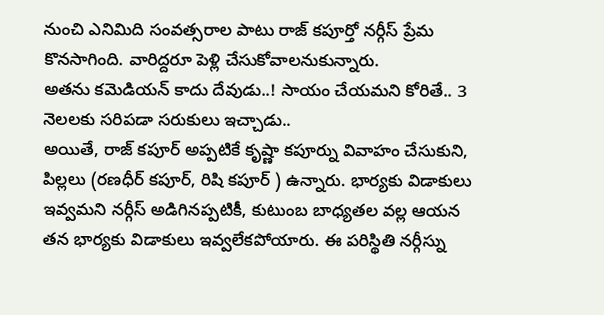నుంచి ఎనిమిది సంవత్సరాల పాటు రాజ్ కపూర్తో నర్గీస్ ప్రేమ కొనసాగింది. వారిద్దరూ పెళ్లి చేసుకోవాలనుకున్నారు.
అతను కమెడియన్ కాదు దేవుడు..! సాయం చేయమని కోరితే.. 3 నెలలకు సరిపడా సరుకులు ఇచ్చాడు..
అయితే, రాజ్ కపూర్ అప్పటికే కృష్ణా కపూర్ను వివాహం చేసుకుని, పిల్లలు (రణధీర్ కపూర్, రిషి కపూర్ ) ఉన్నారు. భార్యకు విడాకులు ఇవ్వమని నర్గీస్ అడిగినప్పటికీ, కుటుంబ బాధ్యతల వల్ల ఆయన తన భార్యకు విడాకులు ఇవ్వలేకపోయారు. ఈ పరిస్థితి నర్గీస్ను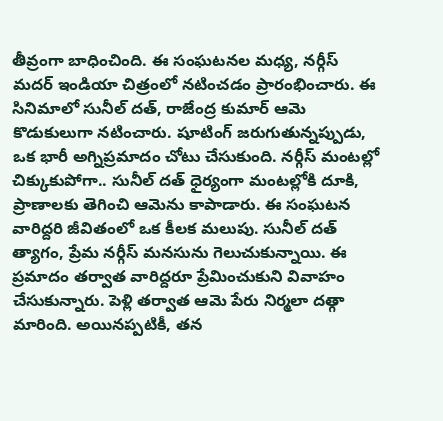తీవ్రంగా బాధించింది. ఈ సంఘటనల మధ్య, నర్గీస్ మదర్ ఇండియా చిత్రంలో నటించడం ప్రారంభించారు. ఈ సినిమాలో సునీల్ దత్, రాజేంద్ర కుమార్ ఆమె కొడుకులుగా నటించారు. షూటింగ్ జరుగుతున్నప్పుడు, ఒక భారీ అగ్నిప్రమాదం చోటు చేసుకుంది. నర్గీస్ మంటల్లో చిక్కుకుపోగా.. సునీల్ దత్ ధైర్యంగా మంటల్లోకి దూకి, ప్రాణాలకు తెగించి ఆమెను కాపాడారు. ఈ సంఘటన వారిద్దరి జీవితంలో ఒక కీలక మలుపు. సునీల్ దత్ త్యాగం, ప్రేమ నర్గీస్ మనసును గెలుచుకున్నాయి. ఈ ప్రమాదం తర్వాత వారిద్దరూ ప్రేమించుకుని వివాహం చేసుకున్నారు. పెళ్లి తర్వాత ఆమె పేరు నిర్మలా దత్గా మారింది. అయినప్పటికీ, తన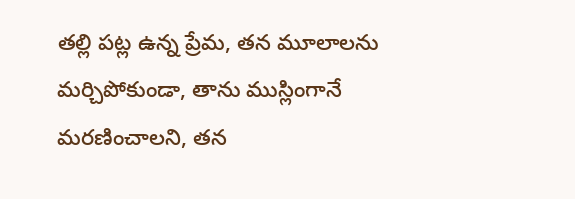తల్లి పట్ల ఉన్న ప్రేమ, తన మూలాలను మర్చిపోకుండా, తాను ముస్లింగానే మరణించాలని, తన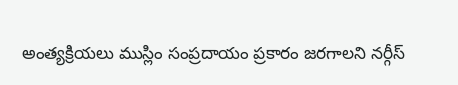అంత్యక్రియలు ముస్లిం సంప్రదాయం ప్రకారం జరగాలని నర్గీస్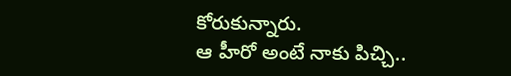కోరుకున్నారు.
ఆ హీరో అంటే నాకు పిచ్చి..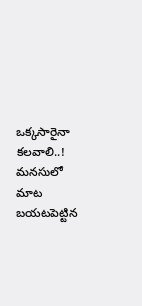ఒక్కసారైనా కలవాలి..! మనసులో మాట బయటపెట్టిన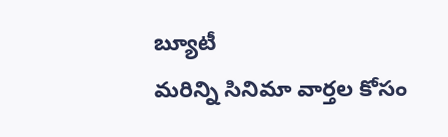బ్యూటీ
మరిన్ని సినిమా వార్తల కోసం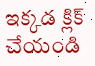ఇక్కడ క్లిక్ చేయండి